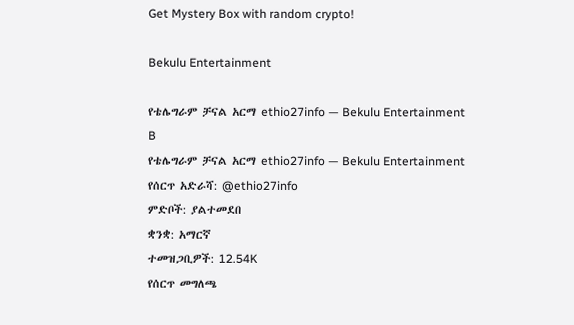Get Mystery Box with random crypto!

Bekulu Entertainment

የቴሌግራም ቻናል አርማ ethio27info — Bekulu Entertainment B
የቴሌግራም ቻናል አርማ ethio27info — Bekulu Entertainment
የሰርጥ አድራሻ: @ethio27info
ምድቦች: ያልተመደበ
ቋንቋ: አማርኛ
ተመዝጋቢዎች: 12.54K
የሰርጥ መግለጫ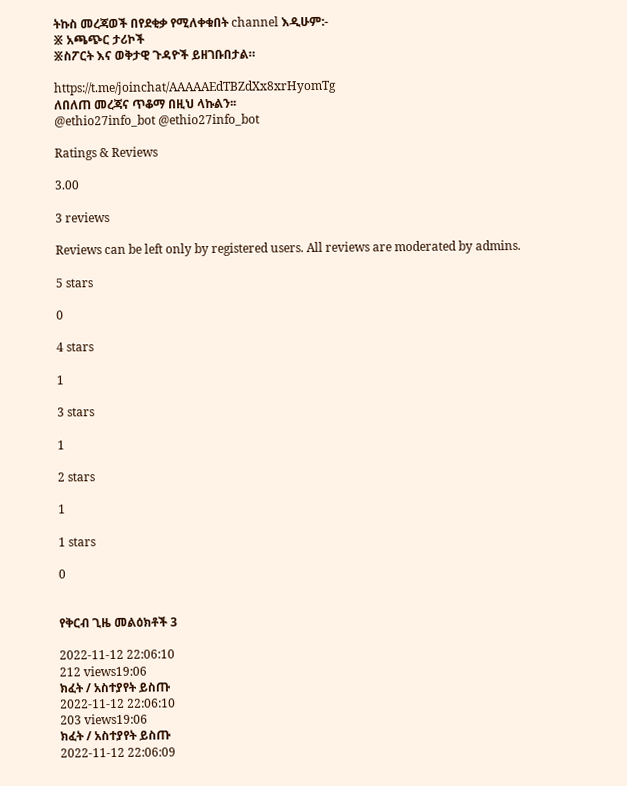ትኩስ መረጃወች በየደቂቃ የሚለቀቁበት channel እዲሁም:-
፠ አጫጭር ታሪኮች
፠ስፖርት እና ወቅታዊ ጉዳዮች ይዘገቡበታል።

https://t.me/joinchat/AAAAAEdTBZdXx8xrHyomTg
ለበለጠ መረጃና ጥቆማ በዚህ ላኩልን፡፡
@ethio27info_bot @ethio27info_bot

Ratings & Reviews

3.00

3 reviews

Reviews can be left only by registered users. All reviews are moderated by admins.

5 stars

0

4 stars

1

3 stars

1

2 stars

1

1 stars

0


የቅርብ ጊዜ መልዕክቶች 3

2022-11-12 22:06:10
212 views19:06
ክፈት / አስተያየት ይስጡ
2022-11-12 22:06:10
203 views19:06
ክፈት / አስተያየት ይስጡ
2022-11-12 22:06:09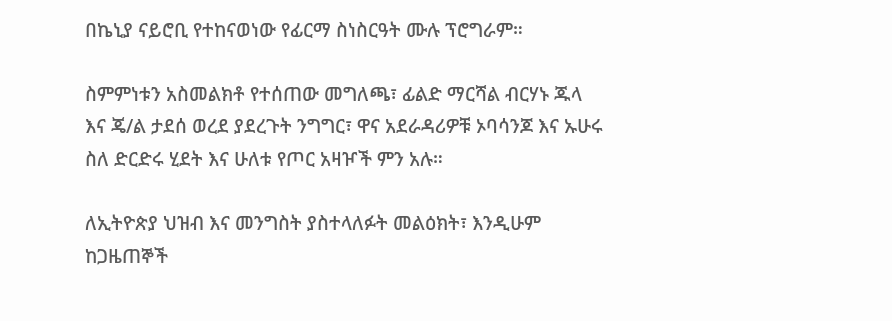በኬኒያ ናይሮቢ የተከናወነው የፊርማ ስነስርዓት ሙሉ ፕሮግራም።

ስምምነቱን አስመልክቶ የተሰጠው መግለጫ፣ ፊልድ ማርሻል ብርሃኑ ጁላ እና ጄ/ል ታደሰ ወረደ ያደረጉት ንግግር፣ ዋና አደራዳሪዎቹ ኦባሳንጆ እና ኡሁሩ ስለ ድርድሩ ሂደት እና ሁለቱ የጦር አዛዦች ምን አሉ።

ለኢትዮጵያ ህዝብ እና መንግስት ያስተላለፉት መልዕክት፣ እንዲሁም ከጋዜጠኞች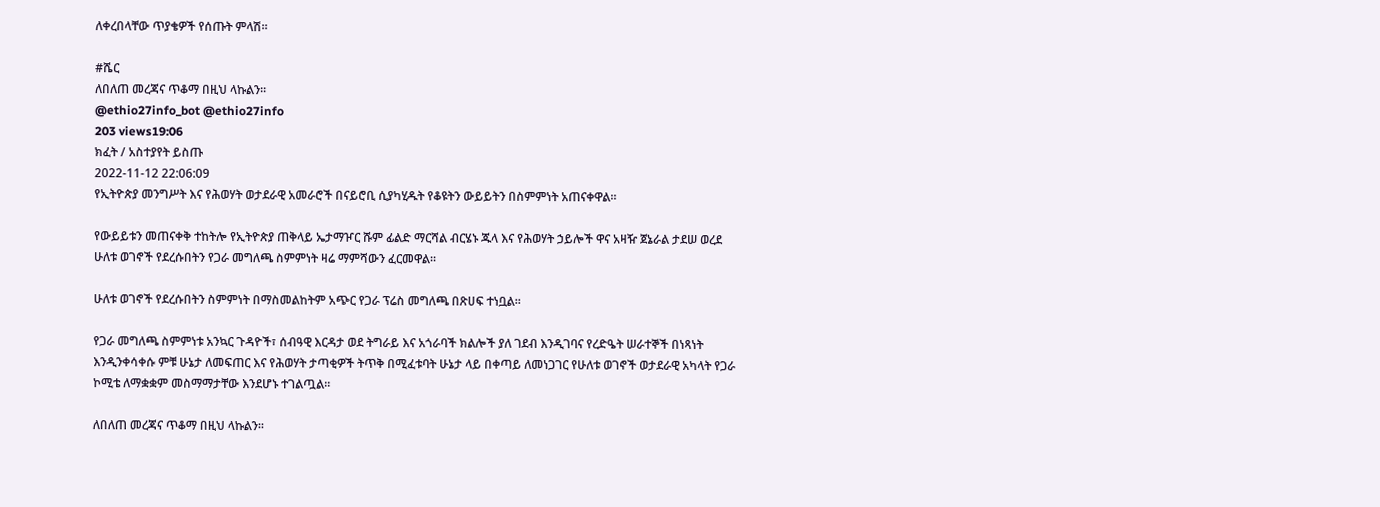ለቀረበላቸው ጥያቄዎች የሰጡት ምላሽ።

#ሼር
ለበለጠ መረጃና ጥቆማ በዚህ ላኩልን፡፡
@ethio27info_bot @ethio27info
203 views19:06
ክፈት / አስተያየት ይስጡ
2022-11-12 22:06:09
የኢትዮጵያ መንግሥት እና የሕወሃት ወታደራዊ አመራሮች በናይሮቢ ሲያካሂዱት የቆዩትን ውይይትን በስምምነት አጠናቀዋል።

የውይይቱን መጠናቀቅ ተከትሎ የኢትዮጵያ ጠቅላይ ኤታማዦር ሹም ፊልድ ማርሻል ብርሄኑ ጁላ እና የሕወሃት ኃይሎች ዋና አዛዥ ጀኔራል ታደሠ ወረደ ሁለቱ ወገኖች የደረሱበትን የጋራ መግለጫ ስምምነት ዛሬ ማምሻውን ፈርመዋል።

ሁለቱ ወገኖች የደረሱበትን ስምምነት በማስመልከትም አጭር የጋራ ፕሬስ መግለጫ በጽሀፍ ተነቧል።

የጋራ መግለጫ ስምምነቱ አንኳር ጉዳዮች፣ ሰብዓዊ እርዳታ ወደ ትግራይ እና አጎራባች ክልሎች ያለ ገደብ እንዲገባና የረድዔት ሠራተኞች በነጻነት እንዲንቀሳቀሱ ምቹ ሁኔታ ለመፍጠር እና የሕወሃት ታጣቂዎች ትጥቅ በሚፈቱባት ሁኔታ ላይ በቀጣይ ለመነጋገር የሁለቱ ወገኖች ወታደራዊ አካላት የጋራ ኮሚቴ ለማቋቋም መስማማታቸው እንደሆኑ ተገልጧል።

ለበለጠ መረጃና ጥቆማ በዚህ ላኩልን፡፡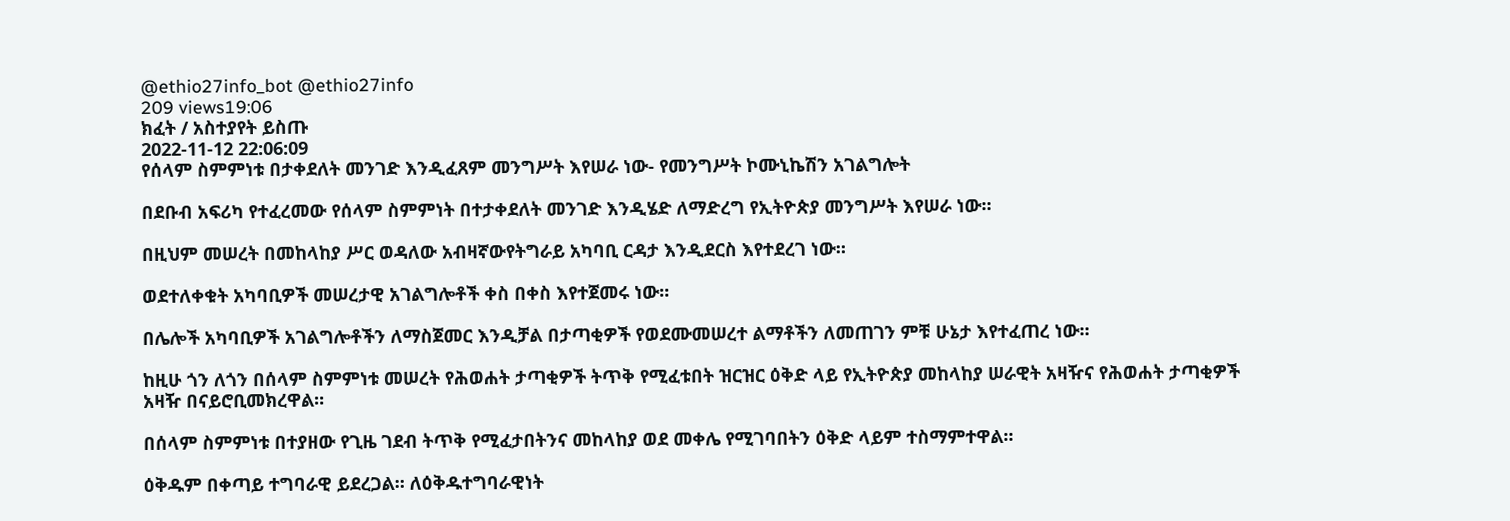@ethio27info_bot @ethio27info
209 views19:06
ክፈት / አስተያየት ይስጡ
2022-11-12 22:06:09
የሰላም ስምምነቱ በታቀደለት መንገድ እንዲፈጸም መንግሥት እየሠራ ነው- የመንግሥት ኮሙኒኬሽን አገልግሎት

በደቡብ አፍሪካ የተፈረመው የሰላም ስምምነት በተታቀደለት መንገድ እንዲሄድ ለማድረግ የኢትዮጵያ መንግሥት እየሠራ ነው።

በዚህም መሠረት በመከላከያ ሥር ወዳለው አብዛኛውየትግራይ አካባቢ ርዳታ እንዲደርስ እየተደረገ ነው።

ወደተለቀቁት አካባቢዎች መሠረታዊ አገልግሎቶች ቀስ በቀስ እየተጀመሩ ነው።

በሌሎች አካባቢዎች አገልግሎቶችን ለማስጀመር እንዲቻል በታጣቂዎች የወደሙመሠረተ ልማቶችን ለመጠገን ምቹ ሁኔታ እየተፈጠረ ነው።

ከዚሁ ጎን ለጎን በሰላም ስምምነቱ መሠረት የሕወሐት ታጣቂዎች ትጥቅ የሚፈቱበት ዝርዝር ዕቅድ ላይ የኢትዮጵያ መከላከያ ሠራዊት አዛዥና የሕወሐት ታጣቂዎች አዛዥ በናይሮቢመክረዋል።

በሰላም ስምምነቱ በተያዘው የጊዜ ገደብ ትጥቅ የሚፈታበትንና መከላከያ ወደ መቀሌ የሚገባበትን ዕቅድ ላይም ተስማምተዋል።

ዕቅዱም በቀጣይ ተግባራዊ ይደረጋል። ለዕቅዱተግባራዊነት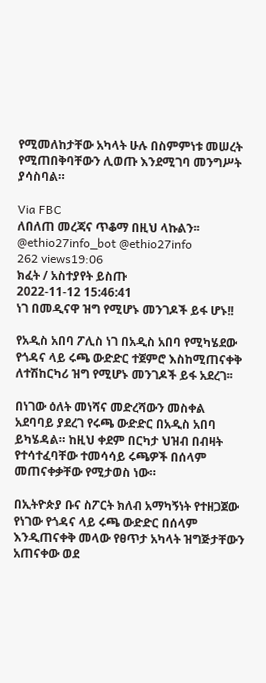የሚመለከታቸው አካላት ሁሉ በስምምነቱ መሠረት የሚጠበቅባቸውን ሊወጡ እንደሚገባ መንግሥት ያሳስባል።

Via FBC
ለበለጠ መረጃና ጥቆማ በዚህ ላኩልን፡፡
@ethio27info_bot @ethio27info
262 views19:06
ክፈት / አስተያየት ይስጡ
2022-11-12 15:46:41
ነገ በመዲናዋ ዝግ የሚሆኑ መንገዶች ይፋ ሆኑ!!

የአዲስ አበባ ፖሊስ ነገ በአዲስ አበባ የሚካሄደው የጎዳና ላይ ሩጫ ውድድር ተጀምሮ እስከሚጠናቀቅ ለተሽከርካሪ ዝግ የሚሆኑ መንገዶች ይፋ አደረገ፡፡

በነገው ዕለት መነሻና መድረሻውን መስቀል አደባባይ ያደረገ የሩጫ ውድድር በአዲስ አበባ ይካሄዳል። ከዚህ ቀደም በርካታ ህዝብ በብዛት የተሳተፈባቸው ተመሳሳይ ሩጫዎች በሰላም መጠናቀቃቸው የሚታወስ ነው።

በኢትዮጵያ ቡና ስፖርት ክለብ አማካኝነት የተዘጋጀው የነገው የጎዳና ላይ ሩጫ ውድድር በሰላም እንዲጠናቀቅ መላው የፀጥታ አካላት ዝግጅታቸውን አጠናቀው ወደ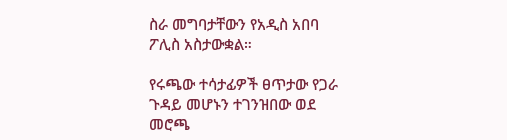ስራ መግባታቸውን የአዲስ አበባ ፖሊስ አስታውቋል።

የሩጫው ተሳታፊዎች ፀጥታው የጋራ ጉዳይ መሆኑን ተገንዝበው ወደ መሮጫ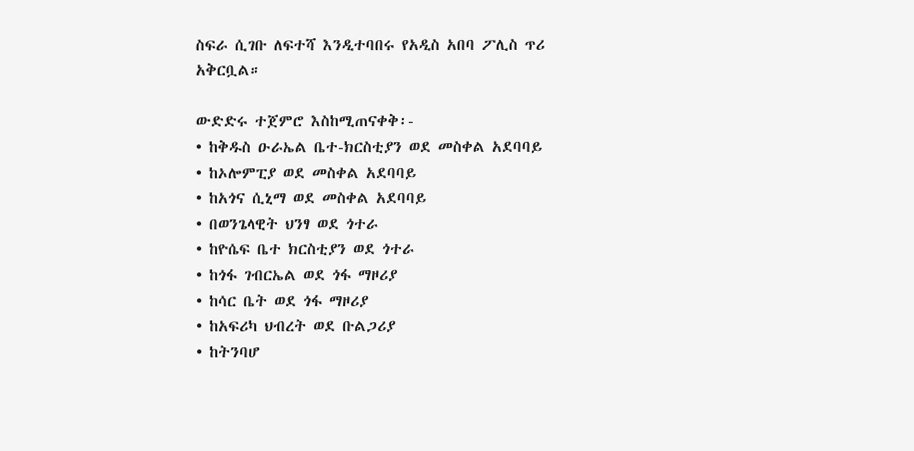ስፍራ ሲገቡ ለፍተሻ እንዲተባበሩ የአዲስ አበባ ፖሊስ ጥሪ አቅርቧል።

ውድድሩ ተጀምሮ እስከሚጠናቀቅ፡-
• ከቅዱስ ዑራኤል ቤተ-ክርስቲያን ወደ መስቀል አደባባይ
• ከኦሎምፒያ ወደ መስቀል አደባባይ
• ከአጎና ሲኒማ ወደ መስቀል አደባባይ
• በወንጌላዊት ህንፃ ወደ ጎተራ
• ከዮሴፍ ቤተ ክርስቲያን ወደ ጎተራ
• ከጎፋ ገብርኤል ወደ ጎፋ ማዞሪያ
• ከሳር ቤት ወደ ጎፋ ማዞሪያ
• ከአፍሪካ ህብረት ወደ ቡልጋሪያ
• ከትንባሆ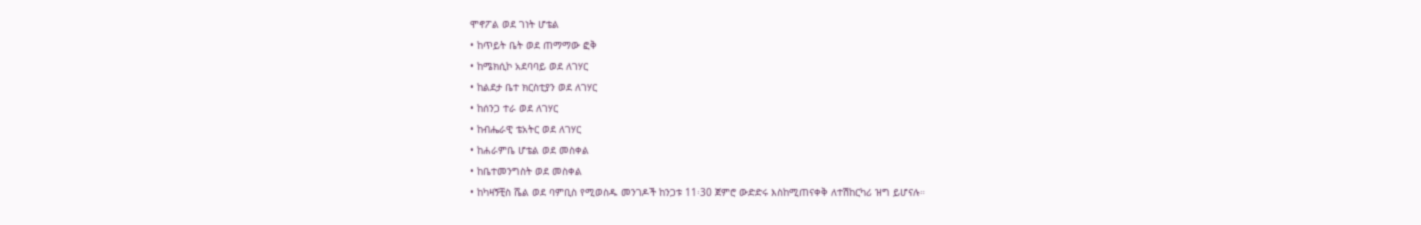ሞኖፖል ወደ ገነት ሆቴል
• ከጥይት ቤት ወደ ጠማማው ፎቅ
• ከሜክሲኮ አደባባይ ወደ ለገሃር
• ከልደታ ቤተ ክርስቲያን ወደ ለገሃር
• ከሰንጋ ተራ ወደ ለገሃር
• ከብሔራዊ ቴአትር ወደ ለገሃር
• ከሐራምቤ ሆቴል ወደ መስቀል
• ከቤተመንግስት ወደ መስቀል
• ከካዛኝቺስ ሼል ወደ ባምቢስ የሚወስዱ መንገዶች ከንጋቱ 11፡30 ጀምሮ ውድድሩ እስከሚጠናቀቅ ለተሽከርካሪ ዝግ ይሆናሉ።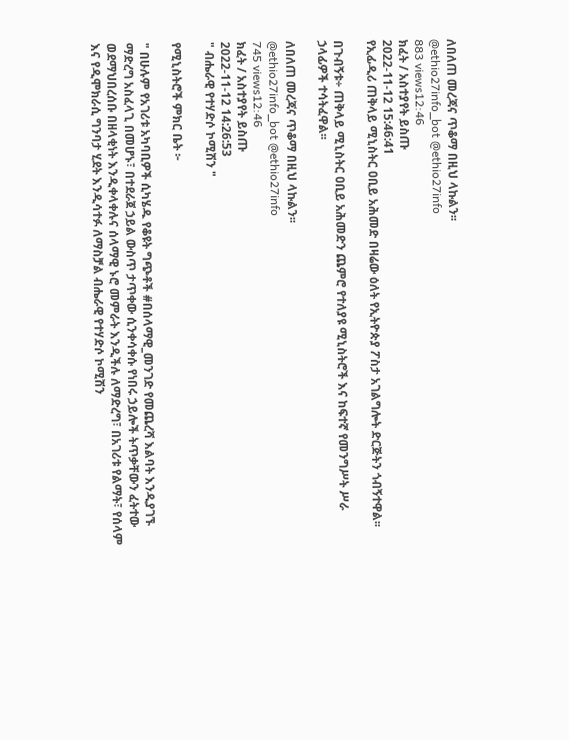ለበለጠ መረጃና ጥቆማ በዚህ ላኩልን፡፡
@ethio27info_bot @ethio27info
883 views12:46
ክፈት / አስተያየት ይስጡ
2022-11-12 15:46:41
የኢፊዲሪ ጠቅላይ ሚኒስትር ዐቢይ አሕመድ በዛሬው ዕለት የኢትዮጵያ ፖስታ አገልግሎት ድርጅትን ጎብኝተዋል፡፡

በጉብኝቱ÷ ጠቅላይ ሚኒስትር ዐቢይ አሕመድን ጨምሮ የተለያዩ ሚኒስትሮች እና ከፍተኛ የመንግሥት ሥራ ኃላፊዎች ተሳትፈዋል፡፡

ለበለጠ መረጃና ጥቆማ በዚህ ላኩልን፡፡
@ethio27info_bot @ethio27info
745 views12:46
ክፈት / አስተያየት ይስጡ
2022-11-12 14:26:53
" ብሔራዊ የተሃድሶ ኮሚሽን "

የሚኒስትሮች ምክር ቤት ፦

" በሁሉም የአገሪቱ አካባቢዎች ሲካሄዱ የቆዩት ግጭቶች #በሰላማዊ_መንገድ የመጨረሻ እልባት እንዲያገኙ ማድረግ አስፈላጊ በመሆኑ፣ በተደራጀ ኃይል ውስጥ ታጥቀው ሲንቀሳቀሱ የነበሩ ኃይሎች ትጥቃቸውን ፈትተው ወደማህበረሰቡ በዘላቂነት እንዲቀላቀሉና ሰላማዊ ኑሮ መምራት እንዲችሉ ለማድረግ፣ በአገሪቱ የልማት፣ የሰላም እና የዲሞክራሲ ግንባታ ሂደት እንዲሳተፉ ለማስቻል ብሔራዊ የተሃድሶ ኮሚሽን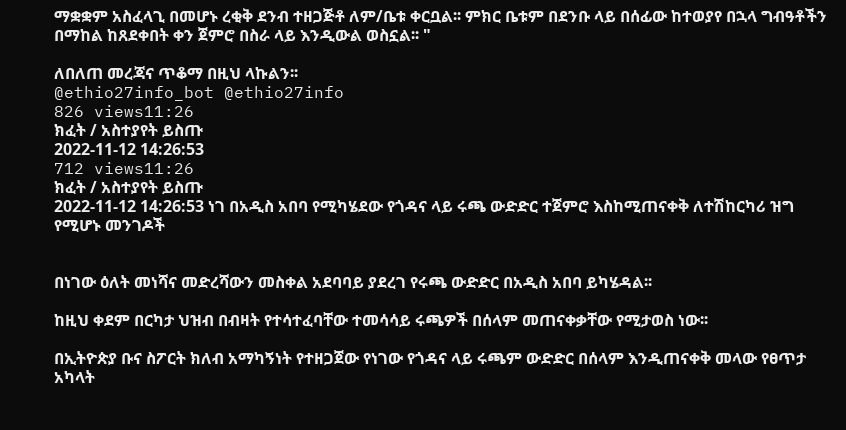ማቋቋም አስፈላጊ በመሆኑ ረቂቅ ደንብ ተዘጋጅቶ ለም/ቤቱ ቀርቧል፡፡ ምክር ቤቱም በደንቡ ላይ በሰፊው ከተወያየ በኋላ ግብዓቶችን በማከል ከጸደቀበት ቀን ጀምሮ በስራ ላይ እንዲውል ወስኗል፡፡ "

ለበለጠ መረጃና ጥቆማ በዚህ ላኩልን፡፡
@ethio27info_bot @ethio27info
826 views11:26
ክፈት / አስተያየት ይስጡ
2022-11-12 14:26:53
712 views11:26
ክፈት / አስተያየት ይስጡ
2022-11-12 14:26:53 ነገ በአዲስ አበባ የሚካሄደው የጎዳና ላይ ሩጫ ውድድር ተጀምሮ እስከሚጠናቀቅ ለተሽከርካሪ ዝግ የሚሆኑ መንገዶች


በነገው ዕለት መነሻና መድረሻውን መስቀል አደባባይ ያደረገ የሩጫ ውድድር በአዲስ አበባ ይካሄዳል፡፡

ከዚህ ቀደም በርካታ ህዝብ በብዛት የተሳተፈባቸው ተመሳሳይ ሩጫዎች በሰላም መጠናቀቃቸው የሚታወስ ነው፡፡

በኢትዮጵያ ቡና ስፖርት ክለብ አማካኝነት የተዘጋጀው የነገው የጎዳና ላይ ሩጫም ውድድር በሰላም እንዲጠናቀቅ መላው የፀጥታ አካላት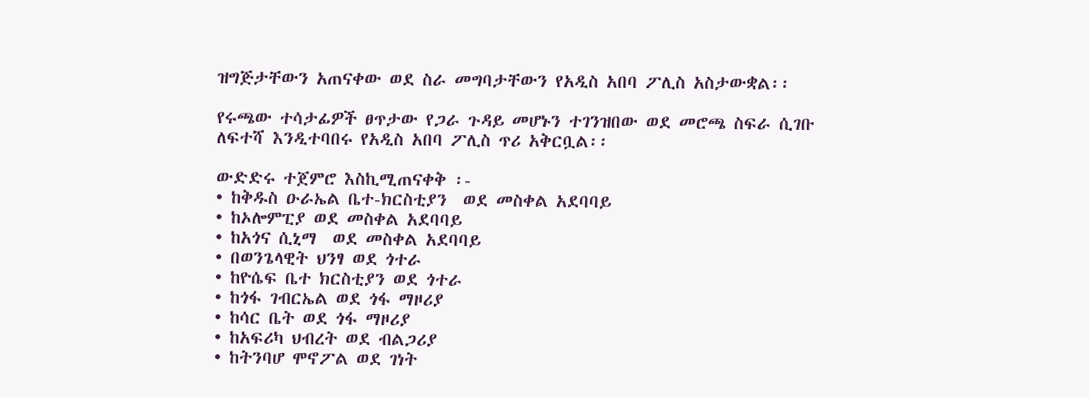ዝግጅታቸውን አጠናቀው ወደ ስራ መግባታቸውን የአዲስ አበባ ፖሊስ አስታውቋል፡፡

የሩጫው ተሳታፊዎች ፀጥታው የጋራ ጉዳይ መሆኑን ተገንዝበው ወደ መሮጫ ስፍራ ሲገቡ ለፍተሻ እንዲተባበሩ የአዲስ አበባ ፖሊስ ጥሪ አቅርቧል፡፡

ውድድሩ ተጀምሮ እስኪሚጠናቀቅ ፡-
• ከቅዱስ ዑራኤል ቤተ-ክርስቲያን  ወደ መስቀል አደባባይ
• ከኦሎምፒያ ወደ መስቀል አደባባይ
• ከአጎና ሲኒማ  ወደ መስቀል አደባባይ
• በወንጌላዊት ህንፃ ወደ ጎተራ
• ከዮሴፍ ቤተ ክርስቲያን ወደ ጎተራ
• ከጎፋ ገብርኤል ወደ ጎፋ ማዞሪያ
• ከሳር ቤት ወደ ጎፋ ማዞሪያ
• ከአፍሪካ ህብረት ወደ ብልጋሪያ
• ከትንባሆ ሞኖፖል ወደ ገነት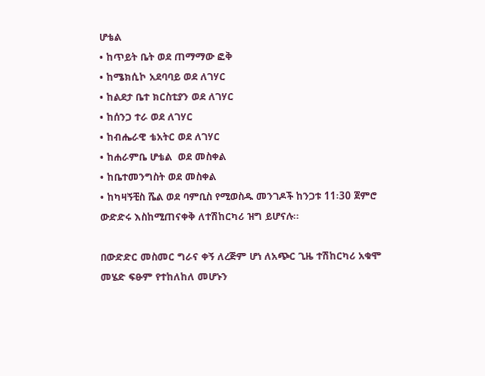ሆቴል
• ከጥይት ቤት ወደ ጠማማው ፎቅ
• ከሜክሲኮ አደባባይ ወደ ለገሃር
• ከልደታ ቤተ ክርስቲያን ወደ ለገሃር
• ከሰንጋ ተራ ወደ ለገሃር
• ከብሔራዊ ቴአትር ወደ ለገሃር
• ከሐራምቤ ሆቴል  ወደ መስቀል
• ከቤተመንግስት ወደ መስቀል
• ከካዛኝቺስ ሼል ወደ ባምቢስ የሚወስዱ መንገዶች ከንጋቱ 11፡30 ጀምሮ ውድድሩ እስከሚጠናቀቅ ለተሽከርካሪ ዝግ ይሆናሉ፡፡

በውድድር መስመር ግራና ቀኝ ለረጅም ሆነ ለአጭር ጊዜ ተሽከርካሪ አቁሞ መሄድ ፍፁም የተከለከለ መሆኑን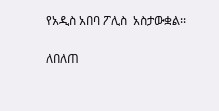የአዲስ አበባ ፖሊስ  አስታውቋል፡፡

ለበለጠ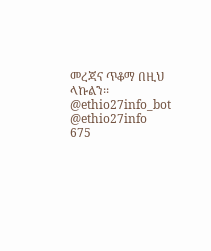መረጃና ጥቆማ በዚህ ላኩልን፡፡
@ethio27info_bot @ethio27info
675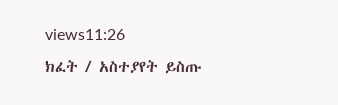views11:26
ክፈት / አስተያየት ይስጡ